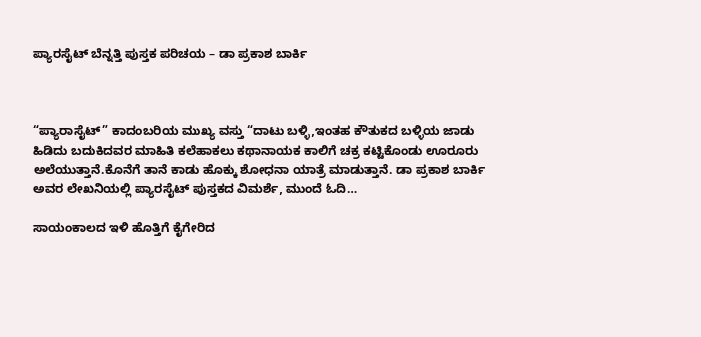ಪ್ಯಾರಸೈಟ್ ಬೆನ್ನತ್ತಿ ಪುಸ್ತಕ ಪರಿಚಯ – ಡಾ ಪ್ರಕಾಶ ಬಾರ್ಕಿ



“ಪ್ಯಾರಾಸೈಟ್” ಕಾದಂಬರಿಯ ಮುಖ್ಯ ವಸ್ತು “ದಾಟು ಬಳ್ಳಿ,ಇಂತಹ ಕೌತುಕದ ಬಳ್ಳಿಯ ಜಾಡು ಹಿಡಿದು ಬದುಕಿದವರ ಮಾಹಿತಿ ಕಲೆಹಾಕಲು ಕಥಾನಾಯಕ ಕಾಲಿಗೆ ಚಕ್ರ ಕಟ್ಟಿಕೊಂಡು ಊರೂರು ಅಲೆಯುತ್ತಾನೆ.ಕೊನೆಗೆ ತಾನೆ ಕಾಡು ಹೊಕ್ಕು ಶೋಧನಾ ಯಾತ್ರೆ ಮಾಡುತ್ತಾನೆ. ಡಾ ಪ್ರಕಾಶ ಬಾರ್ಕಿ ಅವರ ಲೇಖನಿಯಲ್ಲಿ ಪ್ಯಾರಸೈಟ್ ಪುಸ್ತಕದ ವಿಮರ್ಶೆ, ಮುಂದೆ ಓದಿ…

ಸಾಯಂಕಾಲದ ಇಳಿ ಹೊತ್ತಿಗೆ ಕೈಗೇರಿದ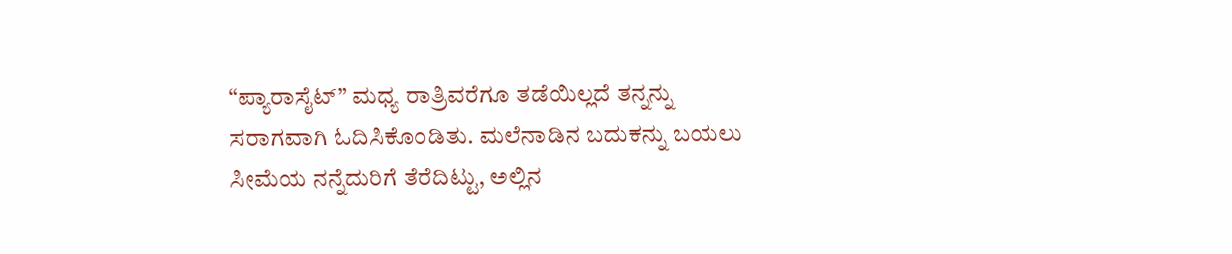“ಪ್ಯಾರಾಸೈಟ್” ಮಧ್ಯ ರಾತ್ರಿವರೆಗೂ ತಡೆಯಿಲ್ಲದೆ ತನ್ನನ್ನು ಸರಾಗವಾಗಿ ಓದಿಸಿಕೊಂಡಿತು. ಮಲೆನಾಡಿನ ಬದುಕನ್ನು ಬಯಲು ಸೀಮೆಯ ನನ್ನೆದುರಿಗೆ ತೆರೆದಿಟ್ಟು, ಅಲ್ಲಿನ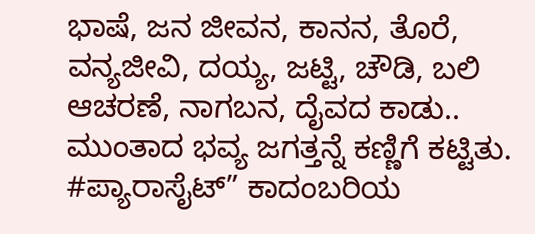ಭಾಷೆ, ಜನ ಜೀವನ, ಕಾನನ, ತೊರೆ, ವನ್ಯಜೀವಿ, ದಯ್ಯ, ಜಟ್ಟಿ, ಚೌಡಿ, ಬಲಿ ಆಚರಣೆ, ನಾಗಬನ, ದೈವದ ಕಾಡು.. ಮುಂತಾದ ಭವ್ಯ ಜಗತ್ತನ್ನೆ ಕಣ್ಣಿಗೆ ಕಟ್ಟಿತು‌.
#ಪ್ಯಾರಾಸೈಟ್” ಕಾದಂಬರಿಯ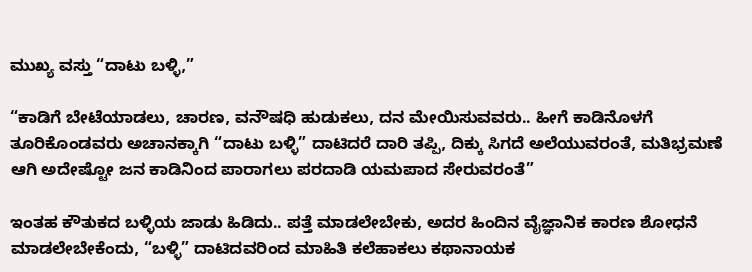ಮುಖ್ಯ ವಸ್ತು “ದಾಟು ಬಳ್ಳಿ,”

“ಕಾಡಿಗೆ ಬೇಟೆಯಾಡಲು, ಚಾರಣ, ವನೌಷಧಿ ಹುಡುಕಲು, ದನ ಮೇಯಿಸುವವರು.. ಹೀಗೆ ಕಾಡಿನೊಳಗೆ ತೂರಿಕೊಂಡವರು ಅಚಾನಕ್ಕಾಗಿ “ದಾಟು ಬಳ್ಳಿ” ದಾಟಿದರೆ ದಾರಿ ತಪ್ಪಿ, ದಿಕ್ಕು ಸಿಗದೆ ಅಲೆಯುವರಂತೆ, ಮತಿಭ್ರಮಣೆ ಆಗಿ ಅದೇಷ್ಟೋ ಜನ ಕಾಡಿನಿಂದ ಪಾರಾಗಲು ಪರದಾಡಿ ಯಮಪಾದ ಸೇರುವರಂತೆ”

ಇಂತಹ ಕೌತುಕದ ಬಳ್ಳಿಯ ಜಾಡು ಹಿಡಿದು.. ಪತ್ತೆ ಮಾಡಲೇಬೇಕು, ಅದರ ಹಿಂದಿನ ವೈಜ್ಞಾನಿಕ ಕಾರಣ ಶೋಧನೆ ಮಾಡಲೇಬೇಕೆಂದು, “ಬಳ್ಳಿ” ದಾಟಿದವರಿಂದ ಮಾಹಿತಿ ಕಲೆಹಾಕಲು ಕಥಾನಾಯಕ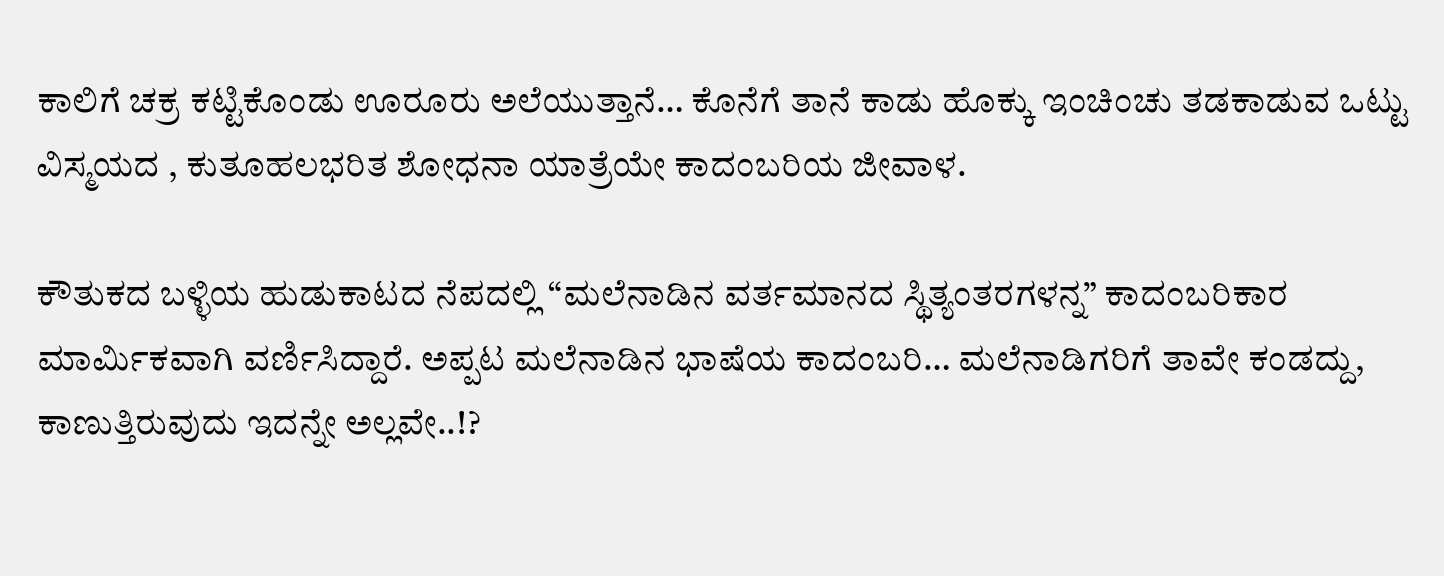ಕಾಲಿಗೆ ಚಕ್ರ ಕಟ್ಟಿಕೊಂಡು ಊರೂರು ಅಲೆಯುತ್ತಾನೆ… ಕೊನೆಗೆ ತಾನೆ ಕಾಡು ಹೊಕ್ಕು ಇಂಚಿಂಚು ತಡಕಾಡುವ ಒಟ್ಟು ವಿಸ್ಮಯದ , ಕುತೂಹಲಭರಿತ ಶೋಧನಾ ಯಾತ್ರೆಯೇ ಕಾದಂಬರಿಯ ಜೀವಾಳ.

ಕೌತುಕದ ಬಳ್ಳಿಯ ಹುಡುಕಾಟದ ನೆಪದಲ್ಲಿ “ಮಲೆನಾಡಿನ ವರ್ತಮಾನದ ಸ್ಥಿತ್ಯಂತರಗಳನ್ನ” ಕಾದಂಬರಿಕಾರ ಮಾರ್ಮಿಕವಾಗಿ ವರ್ಣಿಸಿದ್ದಾರೆ. ಅಪ್ಪಟ ಮಲೆನಾಡಿನ ಭಾಷೆಯ ಕಾದಂಬರಿ… ಮಲೆನಾಡಿಗರಿಗೆ ತಾವೇ ಕಂಡದ್ದು, ಕಾಣುತ್ತಿರುವುದು ಇದನ್ನೇ ಅಲ್ಲವೇ..!?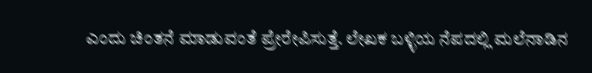ಎಂದು ಚಿಂತನೆ ಮಾಡುವಂತೆ ಪ್ರೇರೇಪಿಸುತ್ತೆ. ಲೇಖಕ ಬಳ್ಳಿಯ ನೆಪದಲ್ಲಿ ಮಲೆನಾಡಿನ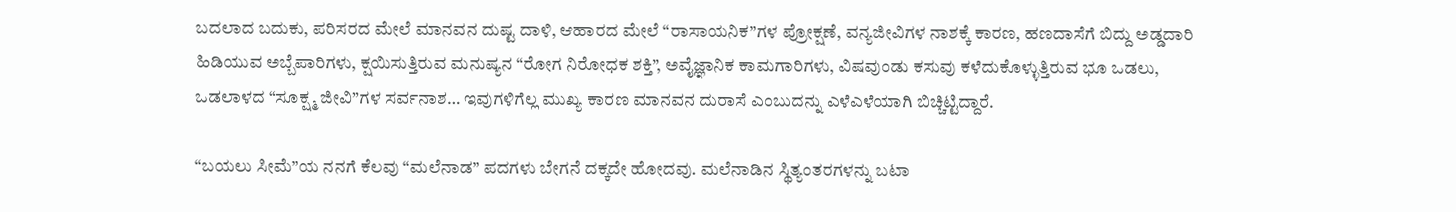ಬದಲಾದ ಬದುಕು, ಪರಿಸರದ ಮೇಲೆ ಮಾನವನ ದುಷ್ಟ ದಾಳಿ, ಆಹಾರದ ಮೇಲೆ “ರಾಸಾಯನಿಕ”ಗಳ ಪ್ರೋಕ್ಷಣೆ, ವನ್ಯಜೀವಿಗಳ ನಾಶಕ್ಕೆ ಕಾರಣ, ಹಣದಾಸೆಗೆ ಬಿದ್ದು ಅಡ್ಡದಾರಿ ಹಿಡಿಯುವ ಅಬ್ಬೆಪಾರಿಗಳು, ಕ್ಷಯಿಸುತ್ತಿರುವ ಮನುಷ್ಯನ “ರೋಗ ನಿರೋಧಕ ಶಕ್ತಿ”, ಅವೈಜ್ಞಾನಿಕ ಕಾಮಗಾರಿಗಳು, ವಿಷವುಂಡು ಕಸುವು ಕಳೆದುಕೊಳ್ಳುತ್ತಿರುವ ಭೂ ಒಡಲು, ಒಡಲಾಳದ “ಸೂಕ್ಷ್ಮ ಜೀವಿ”ಗಳ ಸರ್ವನಾಶ… ಇವುಗಳಿಗೆಲ್ಲ ಮುಖ್ಯ ಕಾರಣ ಮಾನವನ ದುರಾಸೆ ಎಂಬುದನ್ನು ಎಳೆಎಳೆಯಾಗಿ ಬಿಚ್ಚಿಟ್ಟಿದ್ದಾರೆ.

“ಬಯಲು ಸೀಮೆ”ಯ ನನಗೆ ಕೆಲವು “ಮಲೆನಾಡ” ಪದಗಳು ಬೇಗನೆ ದಕ್ಕದೇ ಹೋದವು‌. ಮಲೆನಾಡಿನ ಸ್ಥಿತ್ಯಂತರಗಳನ್ನು ಬಟಾ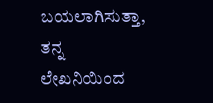ಬಯಲಾಗಿಸುತ್ತಾ, ತನ್ನ ಲೇಖನಿಯಿಂದ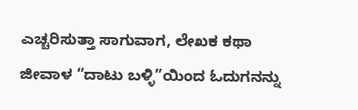ಎಚ್ಚರಿಸುತ್ತಾ ಸಾಗುವಾಗ, ಲೇಖಕ ಕಥಾ ಜೀವಾಳ “ದಾಟು ಬಳ್ಳಿ”ಯಿಂದ ಓದುಗನನ್ನು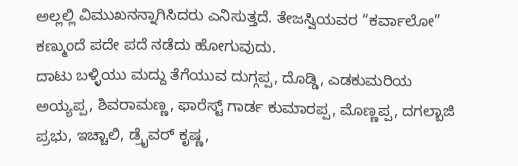ಅಲ್ಲಲ್ಲಿ ವಿಮುಖನನ್ನಾಗಿಸಿದರು ಎನಿಸುತ್ತದೆ. ತೇಜಸ್ವಿಯವರ “ಕರ್ವಾಲೋ” ಕಣ್ಮುಂದೆ ಪದೇ ಪದೆ ನಡೆದು ಹೋಗುವುದು.
ದಾಟು ಬಳ್ಳಿಯು ಮದ್ದು ತೆಗೆಯುವ ದುಗ್ಗಪ್ಪ, ದೊಡ್ಡಿ, ಎಡಕುಮರಿಯ ಅಯ್ಯಪ್ಪ, ಶಿವರಾಮಣ್ಣ, ಫಾರೆಸ್ಟ್ ಗಾರ್ಡ ಕುಮಾರಪ್ಪ, ಮೊಣ್ಣಪ್ಪ, ದಗಲ್ಬಾಜಿ ಪ್ರಭು, ಇಚ್ಚಾಲಿ, ಡ್ರೈವರ್ ಕೃಷ್ಣ,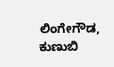ಲಿಂಗೇಗೌಡ, ಕುಣುಬಿ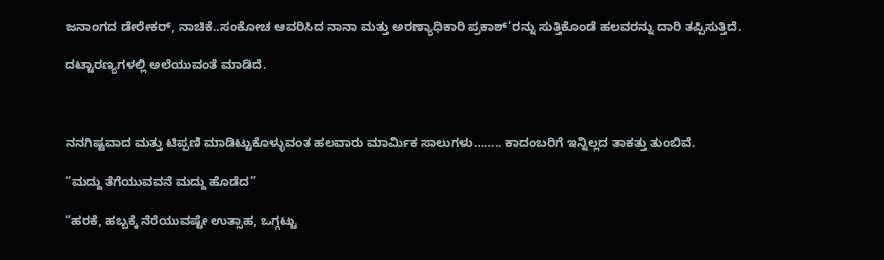ಜನಾಂಗದ ಡೇರೇಕರ್, ನಾಚಿಕೆ..ಸಂಕೋಚ ಆವರಿಸಿದ ನಾನಾ‌ ಮತ್ತು ಅರಣ್ಯಾಧಿಕಾರಿ ಪ್ರಕಾಶ್’ರನ್ನು ಸುತ್ತಿಕೊಂಡೆ ಹಲವರನ್ನು ದಾರಿ ತಪ್ಪಿಸುತ್ತಿದೆ.

ದಟ್ಟಾರಣ್ಯಗಳಲ್ಲಿ ಅಲೆಯುವಂತೆ ಮಾಡಿದೆ.



ನನಗಿಷ್ಟವಾದ ಮತ್ತು ಟಿಪ್ಪಣಿ ಮಾಡಿಟ್ಟುಕೊಳ್ಳುವಂತ ಹಲವಾರು ಮಾರ್ಮಿಕ ಸಾಲುಗಳು…….. ಕಾದಂಬರಿಗೆ ಇನ್ನಿಲ್ಲದ ತಾಕತ್ತು ತುಂಬಿವೆ.

“ಮದ್ದು ತೆಗೆಯುವವನೆ ಮದ್ದು ಹೊಡೆದ”

“ಹರಕೆ, ಹಬ್ಬಕ್ಕೆ ನೆರೆಯುವಷ್ಟೇ ಉತ್ಸಾಹ, ಒಗ್ಗಟ್ಟು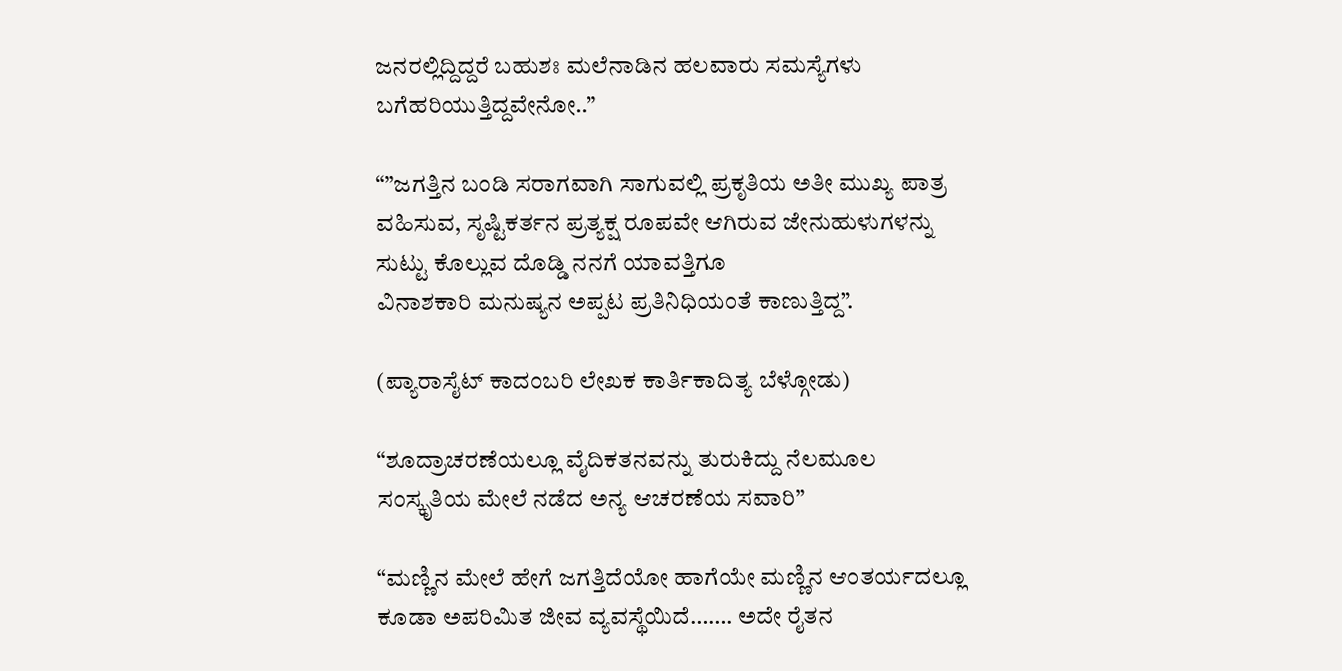ಜನರಲ್ಲಿದ್ದಿದ್ದರೆ ಬಹುಶಃ ಮಲೆನಾಡಿನ ಹಲವಾರು ಸಮಸ್ಯೆಗಳು ಬಗೆಹರಿಯುತ್ತಿದ್ದವೇನೋ..”

“”ಜಗತ್ತಿನ ಬಂಡಿ ಸರಾಗವಾಗಿ ಸಾಗುವಲ್ಲಿ ಪ್ರಕೃತಿಯ ಅತೀ ಮುಖ್ಯ ಪಾತ್ರ ವಹಿಸುವ, ಸೃಷ್ಟಿಕರ್ತನ ಪ್ರತ್ಯಕ್ಷ ರೂಪವೇ ಆಗಿರುವ ಜೇನುಹುಳುಗಳನ್ನು ಸುಟ್ಟು ಕೊಲ್ಲುವ ದೊಡ್ಡಿ ನನಗೆ ಯಾವತ್ತಿಗೂ
ವಿನಾಶಕಾರಿ ಮನುಷ್ಯನ ಅಪ್ಪಟ ಪ್ರತಿನಿಧಿಯಂತೆ ಕಾಣುತ್ತಿದ್ದ”.

(ಪ್ಯಾರಾಸೈಟ್ ಕಾದಂಬರಿ ಲೇಖಕ ಕಾರ್ತಿಕಾದಿತ್ಯ ಬೆಳ್ಗೋಡು)

“ಶೂದ್ರಾಚರಣೆಯಲ್ಲೂ ವೈದಿಕತನವನ್ನು ತುರುಕಿದ್ದು ನೆಲಮೂಲ ಸಂಸ್ಕೃತಿಯ ಮೇಲೆ ನಡೆದ ಅನ್ಯ ಆಚರಣೆಯ ಸವಾರಿ”

“ಮಣ್ಣಿನ ಮೇಲೆ ಹೇಗೆ ಜಗತ್ತಿದೆಯೋ ಹಾಗೆಯೇ ಮಣ್ಣಿನ ಆಂತರ್ಯದಲ್ಲೂ ಕೂಡಾ ಅಪರಿಮಿತ ಜೀವ ವ್ಯವಸ್ಥೆಯಿದೆ……. ಅದೇ ರೈತನ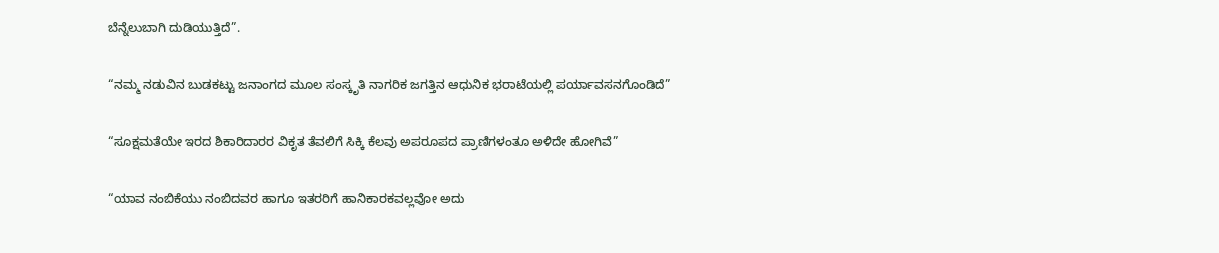ಬೆನ್ನೆಲುಬಾಗಿ ದುಡಿಯುತ್ತಿದೆ”.

“ನಮ್ಮ ನಡುವಿನ ಬುಡಕಟ್ಟು ಜನಾಂಗದ ಮೂಲ ಸಂಸ್ಕೃತಿ ನಾಗರಿಕ ಜಗತ್ತಿನ ಆಧುನಿಕ ಭರಾಟೆಯಲ್ಲಿ ಪರ್ಯಾವಸನಗೊಂಡಿದೆ”

“ಸೂಕ್ಷಮತೆಯೇ ಇರದ ಶಿಕಾರಿದಾರರ ವಿಕೃತ ತೆವಲಿಗೆ ಸಿಕ್ಕಿ ಕೆಲವು ಅಪರೂಪದ ಪ್ರಾಣಿಗಳಂತೂ ಅಳಿದೇ ಹೋಗಿವೆ”

“ಯಾವ ನಂಬಿಕೆಯು ನಂಬಿದವರ ಹಾಗೂ ಇತರರಿಗೆ ಹಾನಿಕಾರಕವಲ್ಲವೋ ಅದು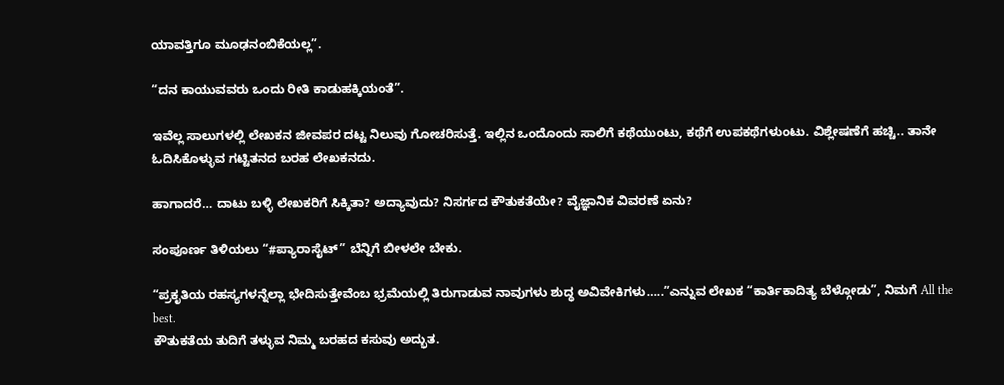ಯಾವತ್ತಿಗೂ ಮೂಢನಂಬಿಕೆಯಲ್ಲ”.

“ದನ ಕಾಯುವವರು ಒಂದು ರೀತಿ ಕಾಡುಹಕ್ಕಿಯಂತೆ”.

ಇವೆಲ್ಲ ಸಾಲುಗಳಲ್ಲಿ ಲೇಖಕನ ಜೀವಪರ ದಟ್ಟ ನಿಲುವು ಗೋಚರಿಸುತ್ತೆ. ಇಲ್ಲಿನ ಒಂದೊಂದು ಸಾಲಿಗೆ ಕಥೆಯುಂಟು, ಕಥೆಗೆ ಉಪಕಥೆಗಳುಂಟು. ವಿಶ್ಲೇಷಣೆಗೆ ಹಚ್ಚಿ.. ತಾನೇ ಓದಿಸಿಕೊಳ್ಳುವ ಗಟ್ಟಿತನದ ಬರಹ ಲೇಖಕನದು.

ಹಾಗಾದರೆ… ದಾಟು ಬಳ್ಳಿ ಲೇಖಕರಿಗೆ ಸಿಕ್ಕಿತಾ? ಅದ್ಯಾವುದು? ನಿಸರ್ಗದ ಕೌತುಕತೆಯೇ? ವೈಜ್ಞಾನಿಕ ವಿವರಣೆ ಏನು?

ಸಂಪೂರ್ಣ ತಿಳಿಯಲು “#ಪ್ಯಾರಾಸೈಟ್” ಬೆನ್ನಿಗೆ ಬೀಳಲೇ ಬೇಕು.

“ಪ್ರಕೃತಿಯ ರಹಸ್ಯಗಳನ್ನೆಲ್ಲಾ ಭೇದಿಸುತ್ತೇವೆಂಬ ಭ್ರಮೆಯಲ್ಲಿ ತಿರುಗಾಡುವ ನಾವುಗಳು ಶುದ್ಧ ಅವಿವೇಕಿಗಳು…..”ಎನ್ನುವ ಲೇಖಕ “ಕಾರ್ತಿಕಾದಿತ್ಯ ಬೆಳ್ಗೋಡು”, ನಿಮಗೆ All the best.
ಕೌತುಕತೆಯ ತುದಿಗೆ ತಳ್ಳುವ ನಿಮ್ಮ ಬರಹದ ಕಸುವು ಅದ್ಭುತ‌.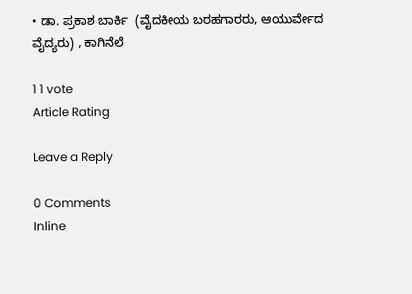• ಡಾ. ಪ್ರಕಾಶ ಬಾರ್ಕಿ  (ವೈದಕೀಯ ಬರಹಗಾರರು, ಆಯುರ್ವೇದ ವೈದ್ಯರು) , ಕಾಗಿನೆಲೆ

1 1 vote
Article Rating

Leave a Reply

0 Comments
Inline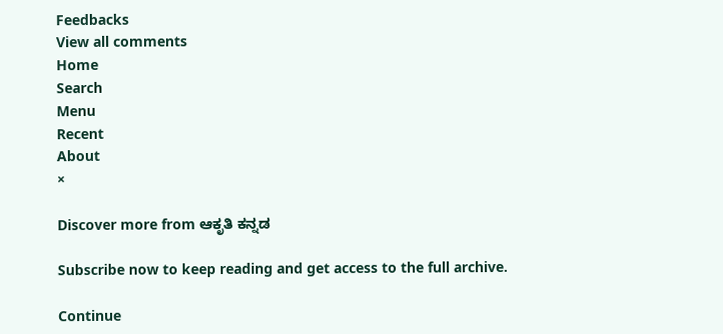Feedbacks
View all comments
Home
Search
Menu
Recent
About
×

Discover more from ಆಕೃತಿ ಕನ್ನಡ

Subscribe now to keep reading and get access to the full archive.

Continue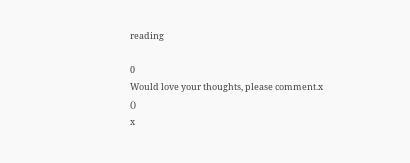reading

0
Would love your thoughts, please comment.x
()
x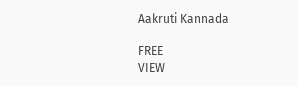Aakruti Kannada

FREE
VIEW